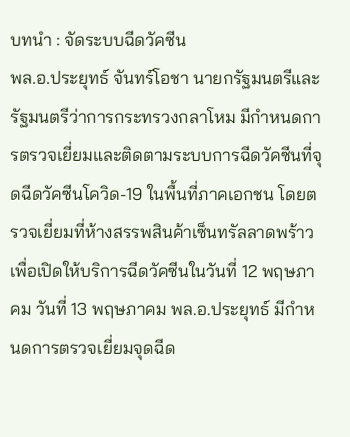บทนำ : จัดระบบฉีดวัคซีน
พล.อ.ประยุทธ์ จันทร์โอชา นายกรัฐมนตรีและรัฐมนตรีว่าการกระทรวงกลาโหม มีกำหนดการตรวจเยี่ยมและติดตามระบบการฉีดวัคซีนที่จุดฉีดวัคซีนโควิด-19 ในพื้นที่ภาคเอกชน โดยตรวจเยี่ยมที่ห้างสรรพสินค้าเซ็นทรัลลาดพร้าว เพื่อเปิดให้บริการฉีดวัคซีนในวันที่ 12 พฤษภาคม วันที่ 13 พฤษภาคม พล.อ.ประยุทธ์ มีกำหนดการตรวจเยี่ยมจุดฉีด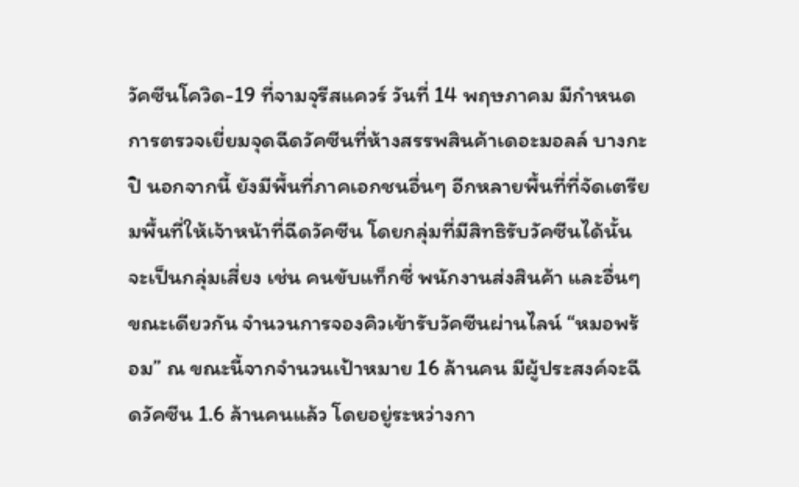วัคซีนโควิด-19 ที่จามจุรีสแควร์ วันที่ 14 พฤษภาคม มีกำหนดการตรวจเยี่ยมจุดฉีดวัคซีนที่ห้างสรรพสินค้าเดอะมอลล์ บางกะปิ นอกจากนี้ ยังมีพื้นที่ภาคเอกชนอื่นๆ อีกหลายพื้นที่ที่จัดเตรียมพื้นที่ให้เจ้าหน้าที่ฉีดวัคซีน โดยกลุ่มที่มีสิทธิรับวัคซีนได้นั้น จะเป็นกลุ่มเสี่ยง เช่น คนขับแท็กซี่ พนักงานส่งสินค้า และอื่นๆ
ขณะเดียวกัน จำนวนการจองคิวเข้ารับวัคซีนผ่านไลน์ “หมอพร้อม” ณ ขณะนี้จากจำนวนเป้าหมาย 16 ล้านคน มีผู้ประสงค์จะฉีดวัคซีน 1.6 ล้านคนแล้ว โดยอยู่ระหว่างกา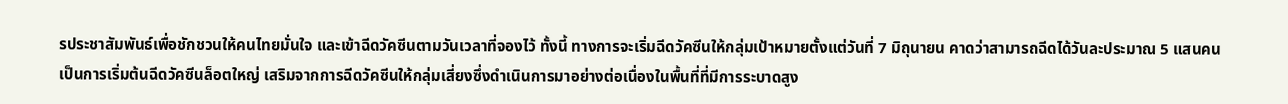รประชาสัมพันธ์เพื่อชักชวนให้คนไทยมั่นใจ และเข้าฉีดวัคซีนตามวันเวลาที่จองไว้ ทั้งนี้ ทางการจะเริ่มฉีดวัคซีนให้กลุ่มเป้าหมายตั้งแต่วันที่ 7 มิถุนายน คาดว่าสามารถฉีดได้วันละประมาณ 5 แสนคน เป็นการเริ่มต้นฉีดวัคซีนล็อตใหญ่ เสริมจากการฉีดวัคซีนให้กลุ่มเสี่ยงซึ่งดำเนินการมาอย่างต่อเนื่องในพื้นที่ที่มีการระบาดสูง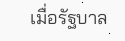เมื่อรัฐบาล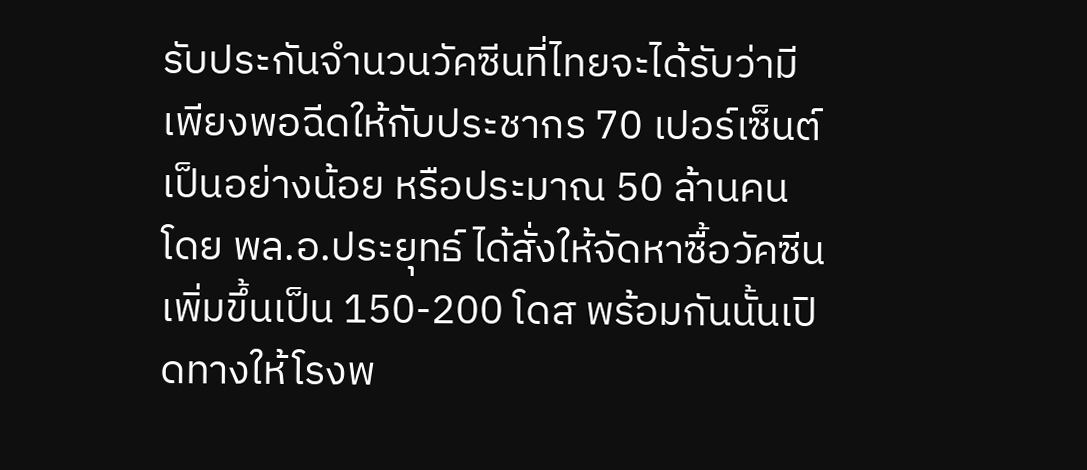รับประกันจำนวนวัคซีนที่ไทยจะได้รับว่ามีเพียงพอฉีดให้กับประชากร 70 เปอร์เซ็นต์เป็นอย่างน้อย หรือประมาณ 50 ล้านคน โดย พล.อ.ประยุทธ์ ได้สั่งให้จัดหาซื้อวัคซีนเพิ่มขึ้นเป็น 150-200 โดส พร้อมกันนั้นเปิดทางให้โรงพ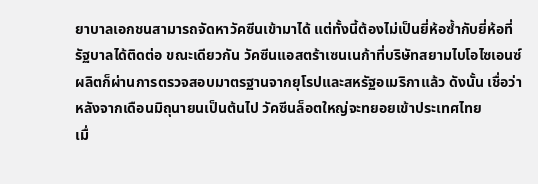ยาบาลเอกชนสามารถจัดหาวัคซีนเข้ามาได้ แต่ทั้งนี้ต้องไม่เป็นยี่ห้อซ้ำกับยี่ห้อที่รัฐบาลได้ติดต่อ ขณะเดียวกัน วัคซีนแอสตร้าเซนเนก้าที่บริษัทสยามไบโอไซเอนซ์ผลิตก็ผ่านการตรวจสอบมาตรฐานจากยุโรปและสหรัฐอเมริกาแล้ว ดังนั้น เชื่อว่าหลังจากเดือนมิถุนายนเป็นต้นไป วัคซีนล็อตใหญ่จะทยอยเข้าประเทศไทย
เมื่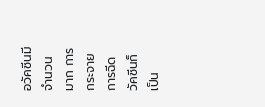อวัคซีนมีจำนวนมาก การกระจายการฉีดวัคซีนก็เป็น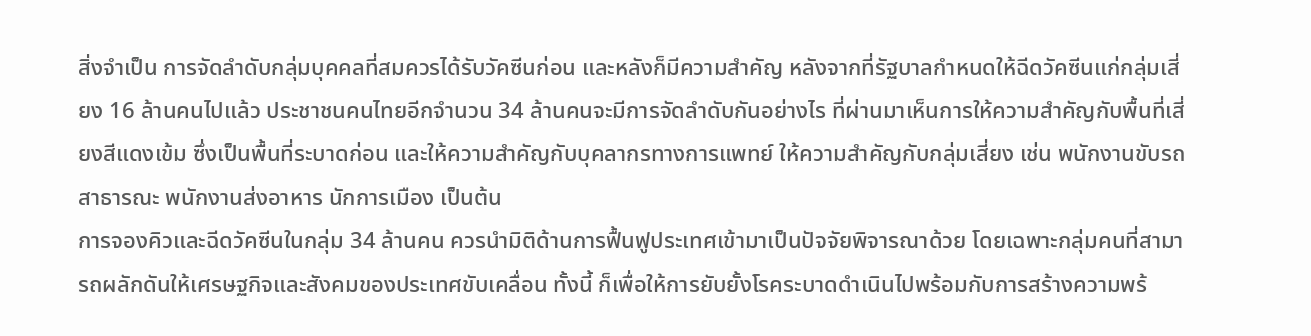สิ่งจำเป็น การจัดลำดับกลุ่มบุคคลที่สมควรได้รับวัคซีนก่อน และหลังก็มีความสำคัญ หลังจากที่รัฐบาลกำหนดให้ฉีดวัคซีนแก่กลุ่มเสี่ยง 16 ล้านคนไปแล้ว ประชาชนคนไทยอีกจำนวน 34 ล้านคนจะมีการจัดลำดับกันอย่างไร ที่ผ่านมาเห็นการให้ความสำคัญกับพื้นที่เสี่ยงสีแดงเข้ม ซึ่งเป็นพื้นที่ระบาดก่อน และให้ความสำคัญกับบุคลากรทางการแพทย์ ให้ความสำคัญกับกลุ่มเสี่ยง เช่น พนักงานขับรถสาธารณะ พนักงานส่งอาหาร นักการเมือง เป็นต้น
การจองคิวและฉีดวัคซีนในกลุ่ม 34 ล้านคน ควรนำมิติด้านการฟื้นฟูประเทศเข้ามาเป็นปัจจัยพิจารณาด้วย โดยเฉพาะกลุ่มคนที่สามารถผลักดันให้เศรษฐกิจและสังคมของประเทศขับเคลื่อน ทั้งนี้ ก็เพื่อให้การยับยั้งโรคระบาดดำเนินไปพร้อมกับการสร้างความพร้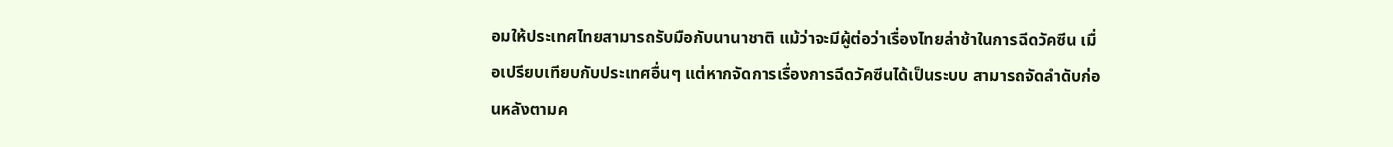อมให้ประเทศไทยสามารถรับมือกับนานาชาติ แม้ว่าจะมีผู้ต่อว่าเรื่องไทยล่าช้าในการฉีดวัคซีน เมื่อเปรียบเทียบกับประเทศอื่นๆ แต่หากจัดการเรื่องการฉีดวัคซีนได้เป็นระบบ สามารถจัดลำดับก่อนหลังตามค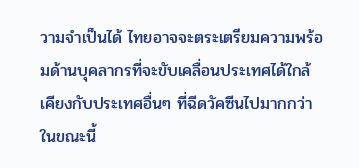วามจำเป็นได้ ไทยอาจจะตระเตรียมความพร้อมด้านบุคลากรที่จะขับเคลื่อนประเทศได้ใกล้เคียงกับประเทศอื่นๆ ที่ฉีดวัคซีนไปมากกว่าในขณะนี้